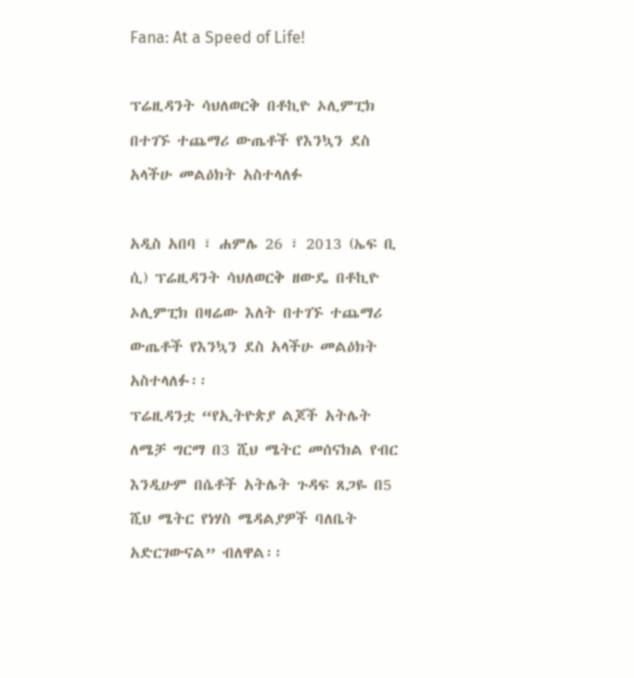Fana: At a Speed of Life!

ፕሬዚዳንት ሳህለወርቅ በቶኪዮ ኦሊምፒክ በተገኙ ተጨማሪ ውጤቶች የእንኳን ደስ አላችሁ መልዕክት አስተላለፉ

አዲስ አበባ ፣ ሐምሌ 26 ፣ 2013 (ኤፍ ቢ ሲ) ፕሬዚዳንት ሳህለወርቅ ዘውዴ በቶኪዮ ኦሊምፒክ በዛሬው እለት በተገኙ ተጨማሪ ውጤቶች የእንኳን ደስ አላችሁ መልዕክት አስተላለፉ፡፡
ፕሬዚዳንቷ “የኢትዮጵያ ልጆች አትሌት ለሜቻ ግርማ በ3 ሺህ ሜትር መሰናክል የብር እንዲሁም በሴቶች አትሌት ጉዳፍ ጸጋዬ በ5 ሺህ ሜትር የነሃስ ሜዳልያዎች ባለቤት አድርገውናል” ብለዋል፡፡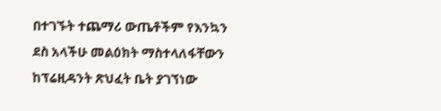በተገኙት ተጨማሪ ውጤቶችም የእንኳን ደስ አላችሁ መልዕክት ማስተላለፋቸውን ከፕሬዚዳንት ጽህፈት ቤት ያገኘነው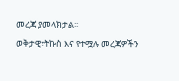መረጃ ያመላክታል፡፡
ወቅታዊ፣ትኩስ እና የተሟሉ መረጃዎችን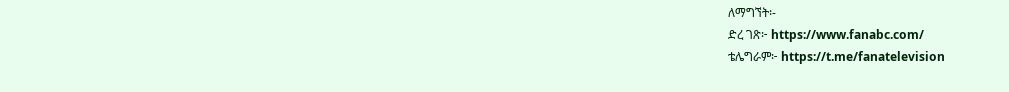ለማግኘት፡-
ድረ ገጽ፦ https://www.fanabc.com/
ቴሌግራም፦ https://t.me/fanatelevision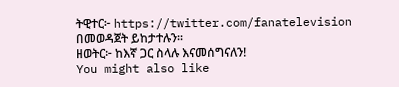ትዊተር፦ https://twitter.com/fanatelevision በመወዳጀት ይከታተሉን፡፡
ዘወትር፦ ከእኛ ጋር ስላሉ እናመሰግናለን!
You might also like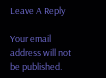Leave A Reply

Your email address will not be published.